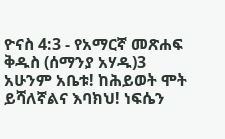ዮናስ 4:3 - የአማርኛ መጽሐፍ ቅዱስ (ሰማንያ አሃዱ)3 አሁንም አቤቱ! ከሕይወት ሞት ይሻለኛልና እባክህ! ነፍሴን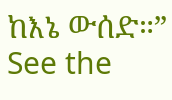ከእኔ ውሰድ።” See the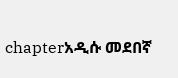chapterአዲሱ መደበኛ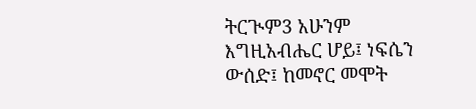ትርጒም3 አሁንም እግዚአብሔር ሆይ፤ ነፍሴን ውሰድ፤ ከመኖር መሞት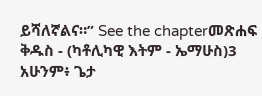ይሻለኛልና።” See the chapterመጽሐፍ ቅዱስ - (ካቶሊካዊ እትም - ኤማሁስ)3 አሁንም፥ ጌታ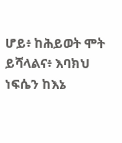ሆይ፥ ከሕይወት ሞት ይሻላልና፥ እባክህ ነፍሴን ከእኔ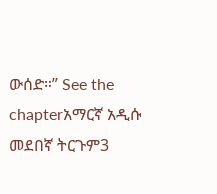ውሰድ።” See the chapterአማርኛ አዲሱ መደበኛ ትርጉም3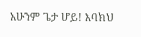አሁንም ጌታ ሆይ! እባክህ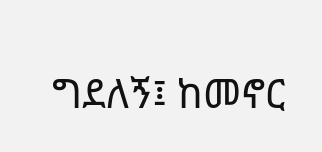ግደለኝ፤ ከመኖር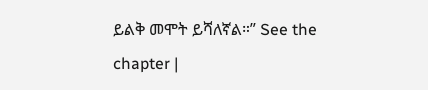ይልቅ መሞት ይሻለኛል።” See the chapter |